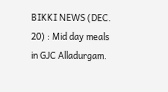BIKKI NEWS (DEC. 20) : Mid day meals in GJC Alladurgam.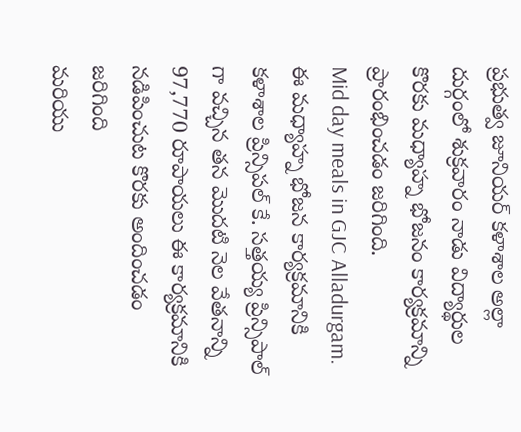ప్రభుత్వ జూనియర్ కళాశాల అల్లా దుర్గంలో శుక్రవారం నాడు విద్యార్థుల కొరకు మధ్యాహ్న భోజనం కార్యక్రమాన్ని ప్రారంభించడం జరిగింది.
Mid day meals in GJC Alladurgam.
ఈ మధ్యాహ్న భోజన కార్యక్రమానికి కళాశాల ప్రిన్సిపల్ కే. సత్తయ్య ప్రిన్సిపాల్ గా వచ్చిన తన మొదటి నెల వేతనాన్ని 97,770 రూపాయలు ఈ కార్యక్రమానికి నడిపించుట కొరకు అందించడం జరిగింది
మరియు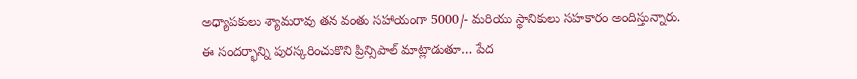అధ్యాపకులు శ్యామరావు తన వంతు సహాయంగా 5000/- మరియు స్థానికులు సహకారం అందిస్తున్నారు.
ఈ సందర్భాన్ని పురస్కరించుకొని ప్రిన్సిపాల్ మాట్లాడుతూ… పేద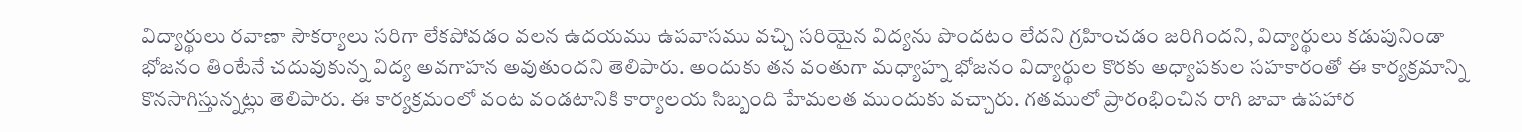విద్యార్థులు రవాణా సౌకర్యాలు సరిగా లేకపోవడం వలన ఉదయము ఉపవాసము వచ్చి సరియైన విద్యను పొందటం లేదని గ్రహించడం జరిగిందని, విద్యార్థులు కడుపునిండా భోజనం తింటేనే చదువుకున్న విద్య అవగాహన అవుతుందని తెలిపారు. అందుకు తన వంతుగా మధ్యాహ్న భోజనం విద్యార్థుల కొరకు అధ్యాపకుల సహకారంతో ఈ కార్యక్రమాన్ని కొనసాగిస్తున్నట్లు తెలిపారు. ఈ కార్యక్రమంలో వంట వండటానికి కార్యాలయ సిబ్బంది హేమలత ముందుకు వచ్చారు. గతములో ప్రారoభించిన రాగి జావా ఉపహార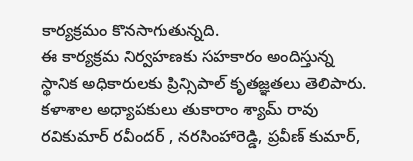కార్యక్రమం కొనసాగుతున్నది.
ఈ కార్యక్రమ నిర్వహణకు సహకారం అందిస్తున్న స్థానిక అధికారులకు ప్రిన్సిపాల్ కృతజ్ఞతలు తెలిపారు. కళాశాల అధ్యాపకులు తుకారాం శ్యామ్ రావు రవికుమార్ రవీందర్ , నరసింహారెడ్డి, ప్రవీణ్ కుమార్,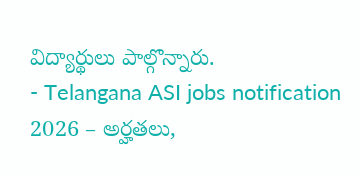విద్యార్థులు పాల్గొన్నారు.
- Telangana ASI jobs notification 2026 – అర్హతలు,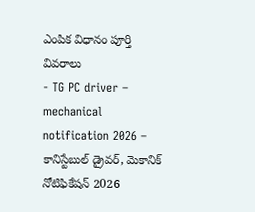ఎంపిక విధానం పూర్తి వివరాలు
- TG PC driver – mechanical notification 2026 – కానిస్టేబుల్ డ్రైవర్, మెకానిక్ నోటిఫికేషన్ 2026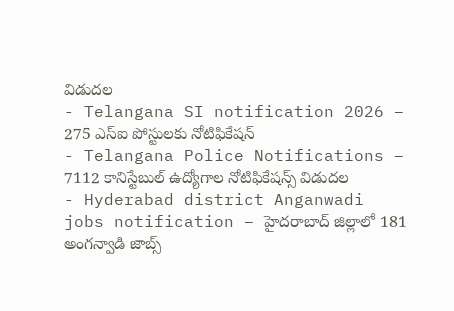విడుదల
- Telangana SI notification 2026 – 275 ఎస్ఐ పోస్టులకు నోటిఫికేషన్
- Telangana Police Notifications – 7112 కానిస్టేబుల్ ఉద్యోగాల నోటిఫికేషన్స్ విడుదల
- Hyderabad district Anganwadi jobs notification – హైదరాబాద్ జిల్లాలో 181 అంగన్వాడి జాబ్స్